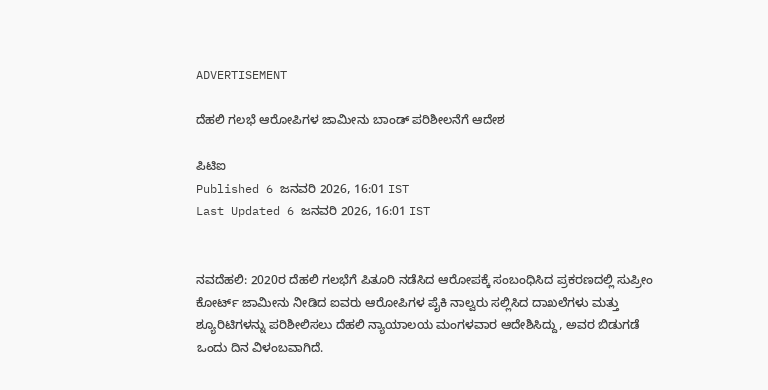ADVERTISEMENT

ದೆಹಲಿ ಗಲಭೆ ಆರೋಪಿಗಳ ಜಾಮೀನು ಬಾಂಡ್‌ ಪರಿಶೀಲನೆಗೆ ಆದೇಶ

ಪಿಟಿಐ
Published 6 ಜನವರಿ 2026, 16:01 IST
Last Updated 6 ಜನವರಿ 2026, 16:01 IST


ನವದೆಹಲಿ: 2020ರ ದೆಹಲಿ ಗಲಭೆಗೆ ಪಿತೂರಿ ನಡೆಸಿದ ಆರೋಪಕ್ಕೆ ಸಂಬಂಧಿಸಿದ ಪ್ರಕರಣದಲ್ಲಿ ಸುಪ್ರೀಂ ಕೋರ್ಟ್‌ ಜಾಮೀನು ನೀಡಿದ ಐವರು ಆರೋಪಿಗಳ ಪೈಕಿ ನಾಲ್ವರು ಸಲ್ಲಿಸಿದ ದಾಖಲೆಗಳು ಮತ್ತು ಶ್ಯೂರಿಟಿಗಳನ್ನು ಪರಿಶೀಲಿಸಲು ದೆಹಲಿ ನ್ಯಾಯಾಲಯ ಮಂಗಳವಾರ ಆದೇಶಿಸಿದ್ದು, ಅವರ ಬಿಡುಗಡೆ ಒಂದು ದಿನ ವಿಳಂಬವಾಗಿದೆ.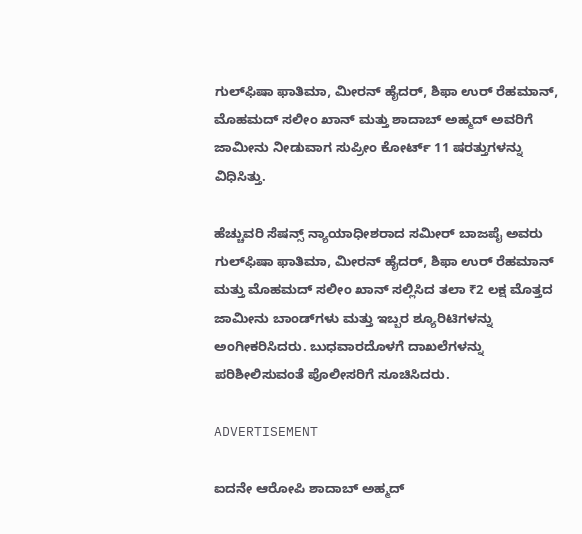ಗುಲ್‌ಫಿಷಾ ಫಾತಿಮಾ, ಮೀರನ್‌ ಹೈದರ್‌, ಶಿಫಾ ಉರ್‌ ರೆಹಮಾನ್‌, ಮೊಹಮದ್‌ ಸಲೀಂ ಖಾನ್‌ ಮತ್ತು ಶಾದಾಬ್‌ ಅಹ್ಮದ್‌ ಅವರಿಗೆ ಜಾಮೀನು ನೀಡುವಾಗ ಸುಪ್ರೀಂ ಕೋರ್ಟ್‌ 11 ಷರತ್ತುಗಳನ್ನು ವಿಧಿಸಿತ್ತು.

ಹೆಚ್ಚುವರಿ ಸೆಷನ್ಸ್ ನ್ಯಾಯಾಧೀಶರಾದ ಸಮೀರ್‌ ಬಾಜಪೈ ಅವರು ಗುಲ್‌ಫಿಷಾ ಫಾತಿಮಾ, ಮೀರನ್‌ ಹೈದರ್‌, ಶಿಫಾ ಉರ್‌ ರೆಹಮಾನ್‌ ಮತ್ತು ಮೊಹಮದ್‌ ಸಲೀಂ ಖಾನ್‌ ಸಲ್ಲಿಸಿದ ತಲಾ ₹2 ಲಕ್ಷ ಮೊತ್ತದ ಜಾಮೀನು ಬಾಂಡ್‌ಗಳು ಮತ್ತು ಇಬ್ಬರ ಶ್ಯೂರಿಟಿಗಳನ್ನು ಅಂಗೀಕರಿಸಿದರು. ಬುಧವಾರದೊಳಗೆ ದಾಖಲೆಗಳನ್ನು ಪರಿಶೀಲಿಸುವಂತೆ ಪೊಲೀಸರಿಗೆ ಸೂಚಿಸಿದರು.

ADVERTISEMENT

ಐದನೇ ಆರೋಪಿ ಶಾದಾಬ್‌ ಅಹ್ಮದ್‌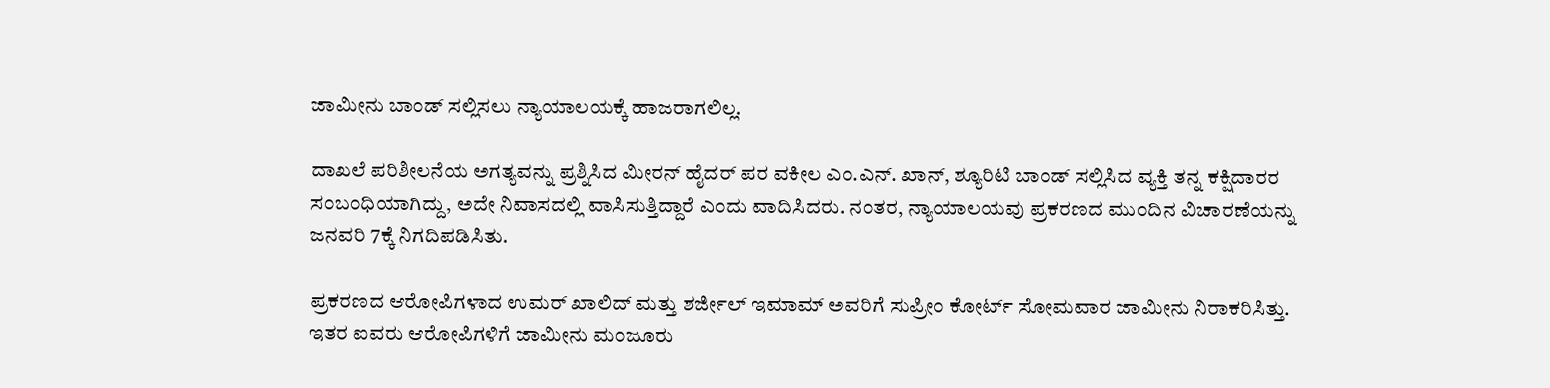ಜಾಮೀನು ಬಾಂಡ್‌ ಸಲ್ಲಿಸಲು ನ್ಯಾಯಾಲಯಕ್ಕೆ ಹಾಜರಾಗಲಿಲ್ಲ.

ದಾಖಲೆ ಪರಿಶೀಲನೆಯ ಅಗತ್ಯವನ್ನು ಪ್ರಶ್ನಿಸಿದ ಮೀರನ್‌ ಹೈದರ್‌ ಪರ ವಕೀಲ ಎಂ.ಎನ್. ಖಾನ್‌, ಶ್ಯೂರಿಟಿ ಬಾಂಡ್‌ ಸಲ್ಲಿಸಿದ ವ್ಯಕ್ತಿ ತನ್ನ ಕಕ್ಷಿದಾರರ ಸಂಬಂಧಿಯಾಗಿದ್ದು, ಅದೇ ನಿವಾಸದಲ್ಲಿ ವಾಸಿಸುತ್ತಿದ್ದಾರೆ ಎಂದು ವಾದಿಸಿದರು. ನಂತರ, ನ್ಯಾಯಾಲಯವು ಪ್ರಕರಣದ ಮುಂದಿನ ವಿಚಾರಣೆಯನ್ನು ಜನವರಿ 7ಕ್ಕೆ ನಿಗದಿಪಡಿಸಿತು.

ಪ್ರಕರಣದ ಆರೋಪಿಗಳಾದ ಉಮರ್‌ ಖಾಲಿದ್‌ ಮತ್ತು ಶರ್ಜೀಲ್‌ ಇಮಾಮ್‌ ಅವರಿಗೆ ಸುಪ್ರೀಂ ಕೋರ್ಟ್‌ ಸೋಮವಾರ ಜಾಮೀನು ನಿರಾಕರಿಸಿತ್ತು. ಇತರ ಐವರು ಆರೋಪಿಗಳಿಗೆ ಜಾಮೀನು ಮಂಜೂರು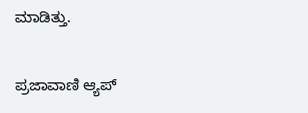ಮಾಡಿತ್ತು.

ಪ್ರಜಾವಾಣಿ ಆ್ಯಪ್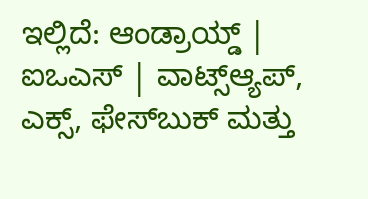ಇಲ್ಲಿದೆ: ಆಂಡ್ರಾಯ್ಡ್ | ಐಒಎಸ್ | ವಾಟ್ಸ್ಆ್ಯಪ್, ಎಕ್ಸ್, ಫೇಸ್‌ಬುಕ್ ಮತ್ತು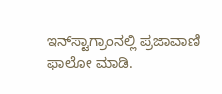ಇನ್‌ಸ್ಟಾಗ್ರಾಂನಲ್ಲಿ ಪ್ರಜಾವಾಣಿ ಫಾಲೋ ಮಾಡಿ.